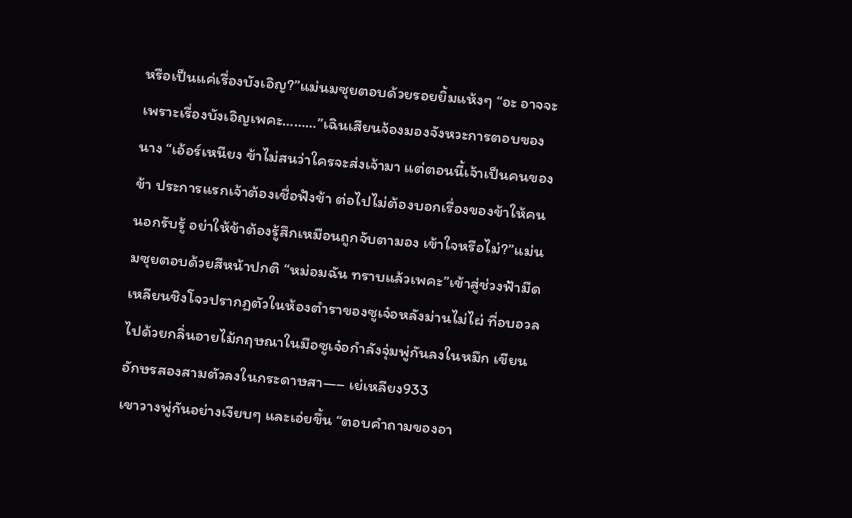หรือเป็นแค่เรื่องบังเอิญ?”แม่นมซุยตอบด้วยรอยยิ้มแห้งๆ “อะ อาจจะเพราะเรื่องบังเอิญเพคะ………”เฉินเสียนจ้องมองจังหวะการตอบของนาง “เอ้อร์เหนียง ข้าไม่สนว่าใครจะส่งเจ้ามา แต่ตอนนี้เจ้าเป็นคนของข้า ประการแรกเจ้าต้องเชื่อฟังข้า ต่อไปไม่ต้องบอกเรื่องของข้าให้คนนอกรับรู้ อย่าให้ข้าต้องรู้สึกเหมือนถูกจับตามอง เข้าใจหรือไม่?”แม่นมซุยตอบด้วยสีหน้าปกติ “หม่อมฉัน ทราบแล้วเพคะ”เข้าสู่ช่วงฟ้ามืด เหลียนชิงโจวปรากฏตัวในห้องตำราของซูเจ๋อหลังม่านไม่ไผ่ ที่อบอวลไปด้วยกลิ่นอายไม้กฤษณาในมือซูเจ๋อกำลังจุ่มพู่กันลงในหมึก เขียนอักษรสองสามตัวลงในกระดาษสา—– เย่เหลียง933
เขาวางพู่กันอย่างเงียบๆ และเอ่ยขึ้น “ตอบคำถามของอา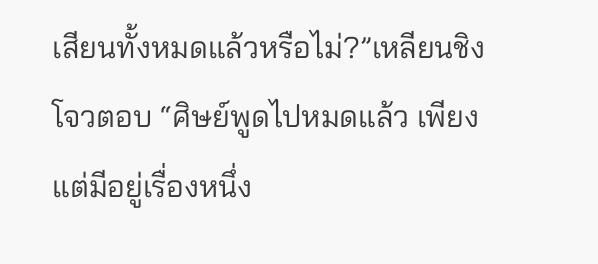เสียนทั้งหมดแล้วหรือไม่?”เหลียนชิงโจวตอบ “ศิษย์พูดไปหมดแล้ว เพียงแต่มีอยู่เรื่องหนึ่ง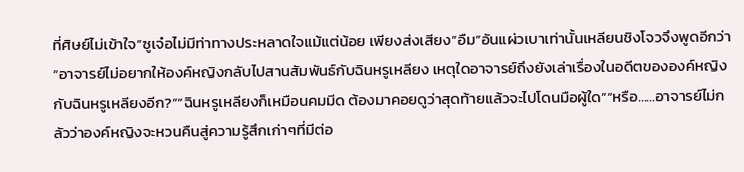ที่ศิษย์ไม่เข้าใจ”ซูเจ๋อไม่มีท่าทางประหลาดใจแม้แต่น้อย เพียงส่งเสียง”อืม”อันแผ่วเบาเท่านั้นเหลียนชิงโจวจึงพูดอีกว่า “อาจารย์ไม่อยากให้องค์หญิงกลับไปสานสัมพันธ์กับฉินหรูเหลียง เหตุใดอาจารย์ถึงยังเล่าเรื่องในอดีตขององค์หญิงกับฉินหรูเหลียงอีก?”“ฉินหรูเหลียงก็เหมือนคมมีด ต้องมาคอยดูว่าสุดท้ายแล้วจะไปโดนมือผู้ใด”“หรือ……อาจารย์ไม่กลัวว่าองค์หญิงจะหวนคืนสู่ความรู้สึกเก่าๆที่มีต่อ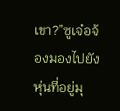เขา?”ซูเจ๋อจ้องมองไปยังหุ่นที่อยู่มุ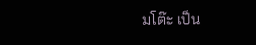มโต๊ะ เป็น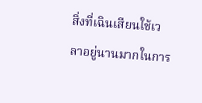สิ่งที่เฉินเสียนใช้เวลาอยู่นานมากในการ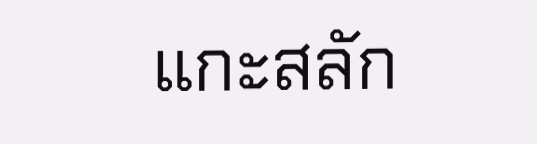แกะสลัก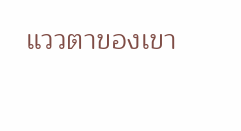แววตาของเขา